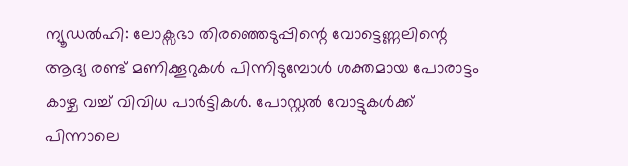ന്യൂഡൽഹി: ലോക്സഭാ തിരഞ്ഞെടുപ്പിന്റെ വോട്ടെണ്ണലിന്റെ ആദ്യ രണ്ട് മണിക്കൂറുകൾ പിന്നിടുമ്പോൾ ശക്തമായ പോരാട്ടം കാഴ്ച വച്ച് വിവിധ പാർട്ടികൾ. പോസ്റ്റൽ വോട്ടുകൾക്ക് പിന്നാലെ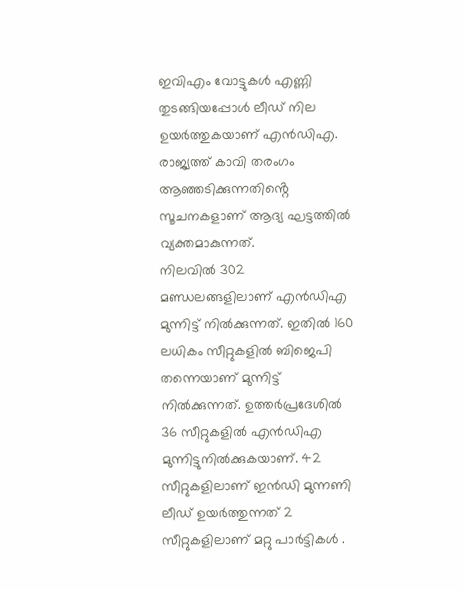ഇവിഎം വോട്ടുകൾ എണ്ണി തുടങ്ങിയപ്പോൾ ലീഡ് നില ഉയർത്തുകയാണ് എൻഡിഎ. രാജ്യത്ത് കാവി തരംഗം ആഞ്ഞടിക്കുന്നതിൻ്റെ സൂചനകളാണ് ആദ്യ ഘട്ടത്തിൽ വ്യക്തമാകുന്നത്.
നിലവിൽ 302 മണ്ഡലങ്ങളിലാണ് എൻഡിഎ മുന്നിട്ട് നിൽക്കുന്നത്. ഇതിൽ 160 ലധികം സീറ്റുകളിൽ ബിജെപി തന്നെയാണ് മുന്നിട്ട് നിൽക്കുന്നത്. ഉത്തർപ്രദേശിൽ 36 സീറ്റുകളിൽ എൻഡിഎ മുന്നിട്ടുനിൽക്കുകയാണ്. 42 സീറ്റുകളിലാണ് ഇൻഡി മുന്നണി ലീഡ് ഉയർത്തുന്നത് 2 സീറ്റുകളിലാണ് മറ്റു പാർട്ടികൾ .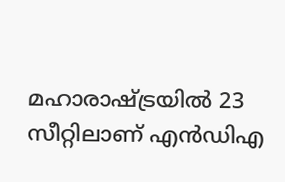മഹാരാഷ്ട്രയിൽ 23 സീറ്റിലാണ് എൻഡിഎ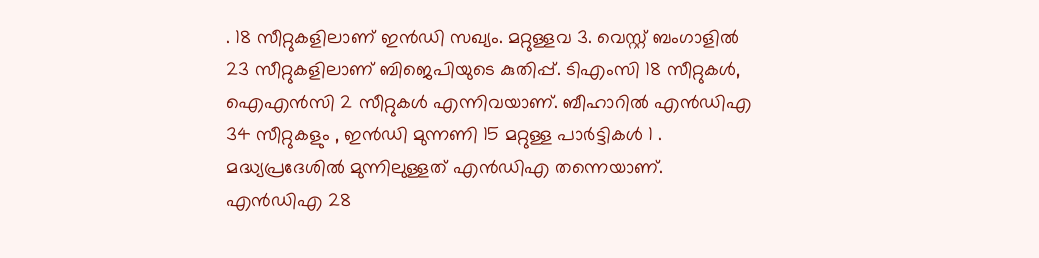. 18 സീറ്റുകളിലാണ് ഇൻഡി സഖ്യം. മറ്റുള്ളവ 3. വെസ്റ്റ് ബംഗാളിൽ 23 സീറ്റുകളിലാണ് ബിജെപിയുടെ കുതിപ്പ്. ടിഎംസി 18 സീറ്റുകൾ, ഐഎൻസി 2 സീറ്റുകൾ എന്നിവയാണ്. ബീഹാറിൽ എൻഡിഎ 34 സീറ്റുകളും , ഇൻഡി മുന്നണി 15 മറ്റുള്ള പാർട്ടികൾ 1 . മദ്ധ്യപ്രദേശിൽ മുന്നിലുള്ളത് എൻഡിഎ തന്നെയാണ്. എൻഡിഎ 28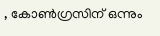, കോൺഗ്രസിന് ഒന്നും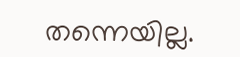തന്നെയില്ല.